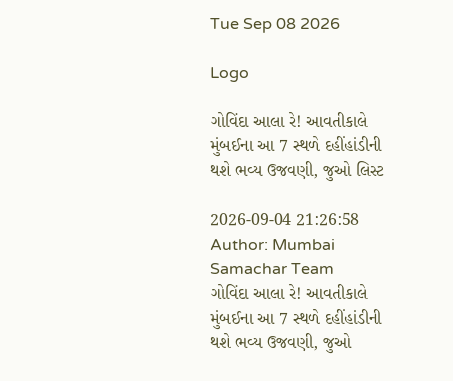Tue Sep 08 2026

Logo

ગોવિંદા આલા રે! આવતીકાલે મુંબઈના આ 7 સ્થળે દહીંહાંડીની થશે ભવ્ય ઉજવણી, જુઓ લિસ્ટ

2026-09-04 21:26:58
Author: Mumbai Samachar Team
ગોવિંદા આલા રે! આવતીકાલે મુંબઈના આ 7 સ્થળે દહીંહાંડીની થશે ભવ્ય ઉજવણી, જુઓ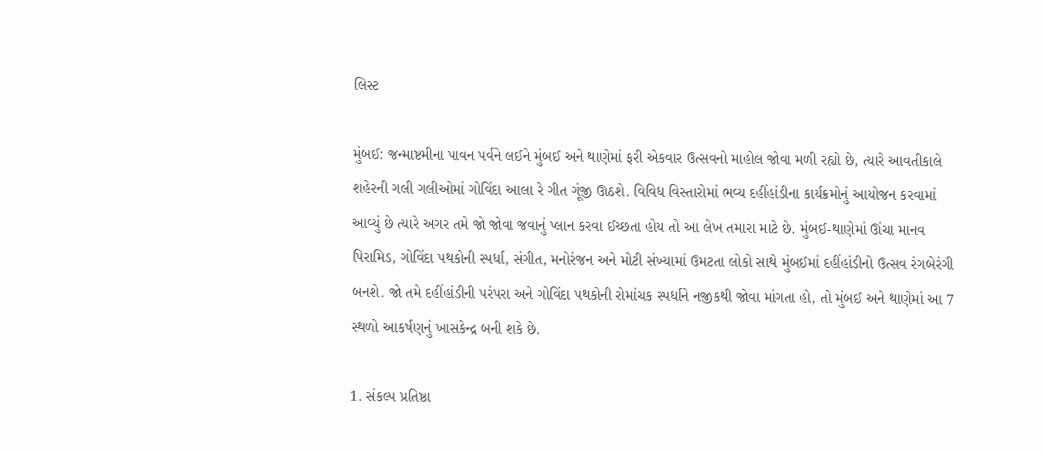લિસ્ટ

મુંબઈ: જન્માષ્ટમીના પાવન પર્વને લઈને મુંબઈ અને થાણેમાં ફરી એકવાર ઉત્સવનો માહોલ જોવા મળી રહ્યો છે, ત્યારે આવતીકાલે શહેરની ગલી ગલીઓમાં ગોવિંદા આલા રે ગીત ગૂંજી ઊઠશે. વિવિધ વિસ્તારોમાં ભવ્ય દહીંહાંડીના કાર્યક્રમોનું આયોજન કરવામાં આવ્યું છે ત્યારે અગર તમે જો જોવા જવાનું પ્લાન કરવા ઈચ્છતા હોય તો આ લેખ તમારા માટે છે. મુંબઈ-થાણેમાં ઊંચા માનવ પિરામિડ, ગોવિંદા પથકોની સ્પર્ધા, સંગીત, મનોરંજન અને મોટી સંખ્યામાં ઉમટતા લોકો સાથે મુંબઈમાં દહીંહાંડીનો ઉત્સવ રંગબેરંગી બનશે. જો તમે દહીંહાંડીની પરંપરા અને ગોવિંદા પથકોની રોમાંચક સ્પર્ધાને નજીકથી જોવા માંગતા હો, તો મુંબઈ અને થાણેમાં આ 7 સ્થળો આકર્ષણનું ખાસકેન્દ્ર બની શકે છે.

1. સંકલ્પ પ્રતિષ્ઠા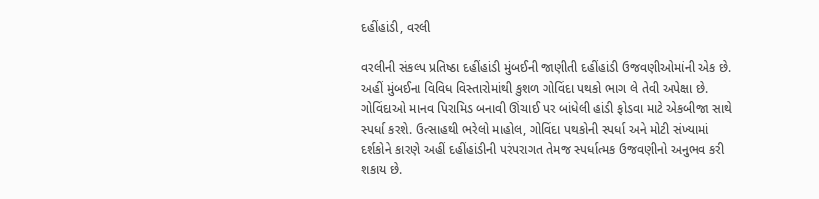દહીંહાંડી, વરલી

વરલીની સંકલ્પ પ્રતિષ્ઠા દહીંહાંડી મુંબઈની જાણીતી દહીંહાંડી ઉજવણીઓમાંની એક છે. અહીં મુંબઈના વિવિધ વિસ્તારોમાંથી કુશળ ગોવિંદા પથકો ભાગ લે તેવી અપેક્ષા છે. ગોવિંદાઓ માનવ પિરામિડ બનાવી ઊંચાઈ પર બાંધેલી હાંડી ફોડવા માટે એકબીજા સાથે સ્પર્ધા કરશે. ઉત્સાહથી ભરેલો માહોલ, ગોવિંદા પથકોની સ્પર્ધા અને મોટી સંખ્યામાં દર્શકોને કારણે અહીં દહીંહાંડીની પરંપરાગત તેમજ સ્પર્ધાત્મક ઉજવણીનો અનુભવ કરી શકાય છે.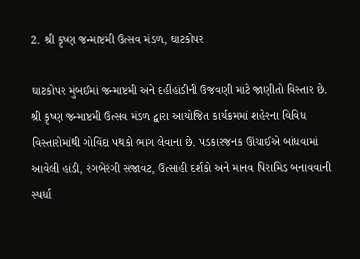2. શ્રી કૃષ્ણ જન્માષ્ટમી ઉત્સવ મંડળ, ઘાટકોપર

ઘાટકોપર મુંબઈમાં જન્માષ્ટમી અને દહીંહાંડીની ઉજવણી માટે જાણીતો વિસ્તાર છે. શ્રી કૃષ્ણ જન્માષ્ટમી ઉત્સવ મંડળ દ્વારા આયોજિત કાર્યક્રમમાં શહેરના વિવિધ વિસ્તારોમાંથી ગોવિંદા પથકો ભાગ લેવાના છે. પડકારજનક ઊંચાઈએ બાંધવામાં આવેલી હાંડી, રંગબેરંગી સજાવટ, ઉત્સાહી દર્શકો અને માનવ પિરામિડ બનાવવાની સ્પર્ધા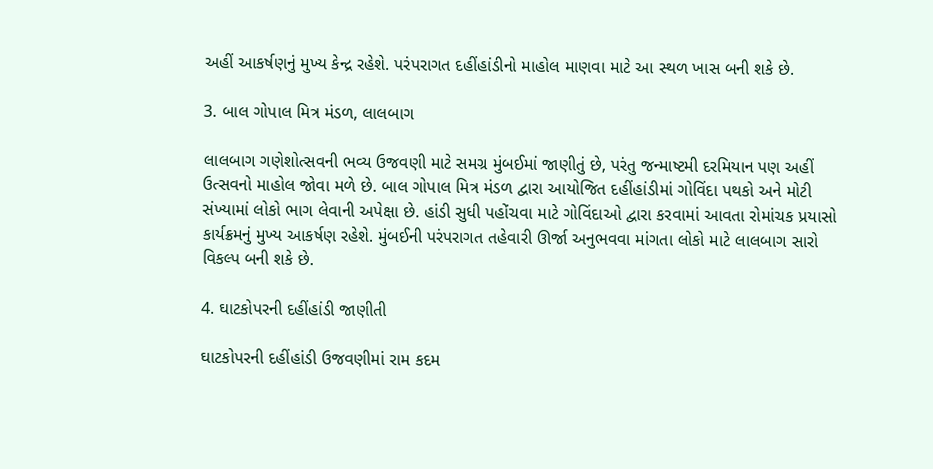અહીં આકર્ષણનું મુખ્ય કેન્દ્ર રહેશે. પરંપરાગત દહીંહાંડીનો માહોલ માણવા માટે આ સ્થળ ખાસ બની શકે છે.

3. બાલ ગોપાલ મિત્ર મંડળ, લાલબાગ

લાલબાગ ગણેશોત્સવની ભવ્ય ઉજવણી માટે સમગ્ર મુંબઈમાં જાણીતું છે, પરંતુ જન્માષ્ટમી દરમિયાન પણ અહીં ઉત્સવનો માહોલ જોવા મળે છે. બાલ ગોપાલ મિત્ર મંડળ દ્વારા આયોજિત દહીંહાંડીમાં ગોવિંદા પથકો અને મોટી સંખ્યામાં લોકો ભાગ લેવાની અપેક્ષા છે. હાંડી સુધી પહોંચવા માટે ગોવિંદાઓ દ્વારા કરવામાં આવતા રોમાંચક પ્રયાસો કાર્યક્રમનું મુખ્ય આકર્ષણ રહેશે. મુંબઈની પરંપરાગત તહેવારી ઊર્જા અનુભવવા માંગતા લોકો માટે લાલબાગ સારો વિકલ્પ બની શકે છે.

4. ઘાટકોપરની દહીંહાંડી જાણીતી

ઘાટકોપરની દહીંહાંડી ઉજવણીમાં રામ કદમ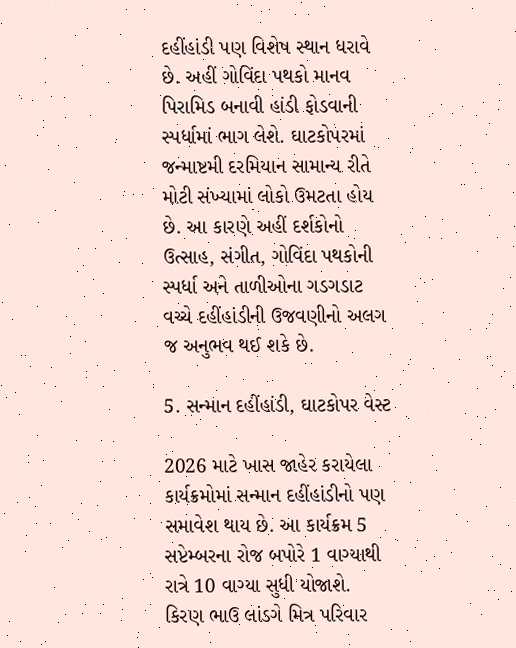દહીંહાંડી પણ વિશેષ સ્થાન ધરાવે છે. અહીં ગોવિંદા પથકો માનવ પિરામિડ બનાવી હાંડી ફોડવાની સ્પર્ધામાં ભાગ લેશે. ઘાટકોપરમાં જન્માષ્ટમી દરમિયાન સામાન્ય રીતે મોટી સંખ્યામાં લોકો ઉમટતા હોય છે. આ કારણે અહીં દર્શકોનો ઉત્સાહ, સંગીત, ગોવિંદા પથકોની સ્પર્ધા અને તાળીઓના ગડગડાટ વચ્ચે દહીંહાંડીની ઉજવણીનો અલગ જ અનુભવ થઈ શકે છે.

5. સન્માન દહીંહાંડી, ઘાટકોપર વેસ્ટ

2026 માટે ખાસ જાહેર કરાયેલા કાર્યક્રમોમાં સન્માન દહીંહાંડીનો પણ સમાવેશ થાય છે. આ કાર્યક્રમ 5 સપ્ટેમ્બરના રોજ બપોરે 1 વાગ્યાથી રાત્રે 10 વાગ્યા સુધી યોજાશે. કિરણ ભાઉ લાંડગે મિત્ર પરિવાર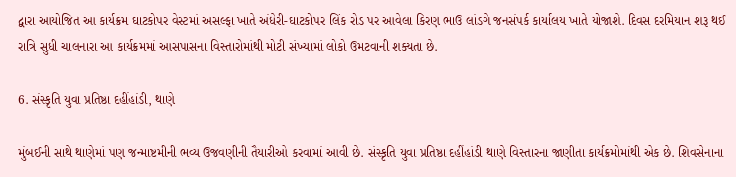દ્વારા આયોજિત આ કાર્યક્રમ ઘાટકોપર વેસ્ટમાં અસલ્ફા ખાતે અંધેરી-ઘાટકોપર લિંક રોડ પર આવેલા કિરણ ભાઉ લાંડગે જનસંપર્ક કાર્યાલય ખાતે યોજાશે. દિવસ દરમિયાન શરૂ થઈ રાત્રિ સુધી ચાલનારા આ કાર્યક્રમમાં આસપાસના વિસ્તારોમાંથી મોટી સંખ્યામાં લોકો ઉમટવાની શક્યતા છે.

6. સંસ્કૃતિ યુવા પ્રતિષ્ઠા દહીંહાંડી, થાણે

મુંબઈની સાથે થાણેમાં પણ જન્માષ્ટમીની ભવ્ય ઉજવણીની તૈયારીઓ કરવામાં આવી છે. સંસ્કૃતિ યુવા પ્રતિષ્ઠા દહીંહાંડી થાણે વિસ્તારના જાણીતા કાર્યક્રમોમાંથી એક છે. શિવસેનાના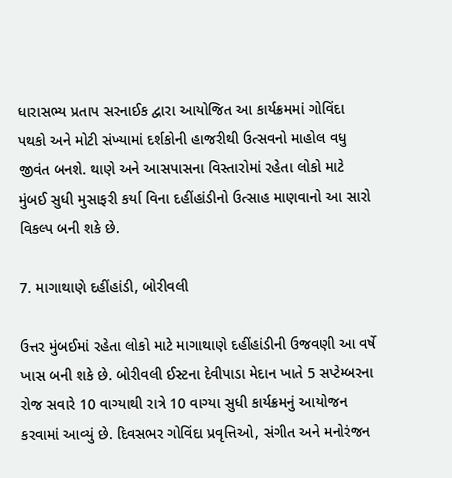ધારાસભ્ય પ્રતાપ સરનાઈક દ્વારા આયોજિત આ કાર્યક્રમમાં ગોવિંદા પથકો અને મોટી સંખ્યામાં દર્શકોની હાજરીથી ઉત્સવનો માહોલ વધુ જીવંત બનશે. થાણે અને આસપાસના વિસ્તારોમાં રહેતા લોકો માટે મુંબઈ સુધી મુસાફરી કર્યા વિના દહીંહાંડીનો ઉત્સાહ માણવાનો આ સારો વિકલ્પ બની શકે છે.

7. માગાથાણે દહીંહાંડી, બોરીવલી

ઉત્તર મુંબઈમાં રહેતા લોકો માટે માગાથાણે દહીંહાંડીની ઉજવણી આ વર્ષે ખાસ બની શકે છે. બોરીવલી ઈસ્ટના દેવીપાડા મેદાન ખાતે 5 સપ્ટેમ્બરના રોજ સવારે 10 વાગ્યાથી રાત્રે 10 વાગ્યા સુધી કાર્યક્રમનું આયોજન કરવામાં આવ્યું છે. દિવસભર ગોવિંદા પ્રવૃત્તિઓ, સંગીત અને મનોરંજન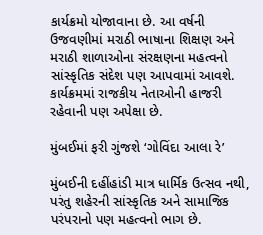કાર્યક્રમો યોજાવાના છે. આ વર્ષની ઉજવણીમાં મરાઠી ભાષાના શિક્ષણ અને મરાઠી શાળાઓના સંરક્ષણના મહત્વનો સાંસ્કૃતિક સંદેશ પણ આપવામાં આવશે. કાર્યક્રમમાં રાજકીય નેતાઓની હાજરી રહેવાની પણ અપેક્ષા છે.

મુંબઈમાં ફરી ગુંજશે ‘ગોવિંદા આલા રે’

મુંબઈની દહીંહાંડી માત્ર ધાર્મિક ઉત્સવ નથી, પરંતુ શહેરની સાંસ્કૃતિક અને સામાજિક પરંપરાનો પણ મહત્વનો ભાગ છે.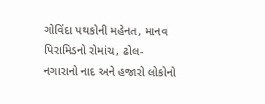ગોવિંદા પથકોની મહેનત, માનવ પિરામિડનો રોમાંચ, ઢોલ-નગારાનો નાદ અને હજારો લોકોનો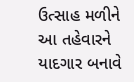ઉત્સાહ મળીને આ તહેવારને યાદગાર બનાવે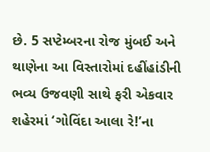છે. 5 સપ્ટેમ્બરના રોજ મુંબઈ અને થાણેના આ વિસ્તારોમાં દહીંહાંડીની ભવ્ય ઉજવણી સાથે ફરી એકવાર શહેરમાં ‘ગોવિંદા આલા રે!’ના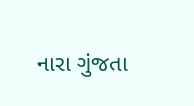નારા ગુંજતા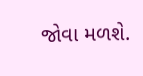જોવા મળશે.